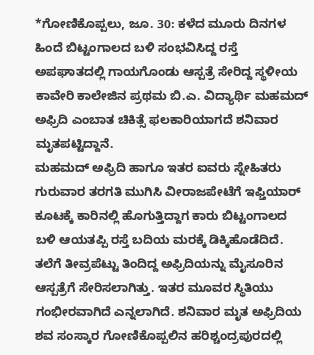*ಗೋಣಿಕೊಪ್ಪಲು, ಜೂ. 30: ಕಳೆದ ಮೂರು ದಿನಗಳ ಹಿಂದೆ ಬಿಟ್ಟಂಗಾಲದ ಬಳಿ ಸಂಭವಿಸಿದ್ದ ರಸ್ತೆ ಅಪಘಾತದಲ್ಲಿ ಗಾಯಗೊಂಡು ಆಸ್ಪತ್ರೆ ಸೇರಿದ್ದ ಸ್ಥಳೀಯ ಕಾವೇರಿ ಕಾಲೇಜಿನ ಪ್ರಥಮ ಬಿ.ಎ. ವಿದ್ಯಾರ್ಥಿ ಮಹಮದ್ ಅಫ್ರಿದಿ ಎಂಬಾತ ಚಿಕಿತ್ಸೆ ಫಲಕಾರಿಯಾಗದೆ ಶನಿವಾರ ಮೃತಪಟ್ಟಿದ್ದಾನೆ.
ಮಹಮದ್ ಅಫ್ರಿದಿ ಹಾಗೂ ಇತರ ಐವರು ಸ್ನೇಹಿತರು ಗುರುವಾರ ತರಗತಿ ಮುಗಿಸಿ ವೀರಾಜಪೇಟೆಗೆ ಇಫ್ತಿಯಾರ್ ಕೂಟಕ್ಕೆ ಕಾರಿನಲ್ಲಿ ಹೊಗುತ್ತಿದ್ದಾಗ ಕಾರು ಬಿಟ್ಟಂಗಾಲದ ಬಳಿ ಆಯತಪ್ಪಿ ರಸ್ತೆ ಬದಿಯ ಮರಕ್ಕೆ ಡಿಕ್ಕಿಹೊಡೆದಿದೆ. ತಲೆಗೆ ತೀವ್ರಪೆಟ್ಟು ತಿಂದಿದ್ದ ಅಫ್ರಿದಿಯನ್ನು ಮೈಸೂರಿನ ಆಸ್ಪತ್ರೆಗೆ ಸೇರಿಸಲಾಗಿತ್ತು. ಇತರ ಮೂವರ ಸ್ಥಿತಿಯು ಗಂಭೀರವಾಗಿದೆ ಎನ್ನಲಾಗಿದೆ. ಶನಿವಾರ ಮೃತ ಅಫ್ರಿದಿಯ ಶವ ಸಂಸ್ಕಾರ ಗೋಣಿಕೊಪ್ಪಲಿನ ಹರಿಶ್ಚಂದ್ರಪುರದಲ್ಲಿ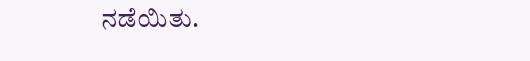ನಡೆಯಿತು.